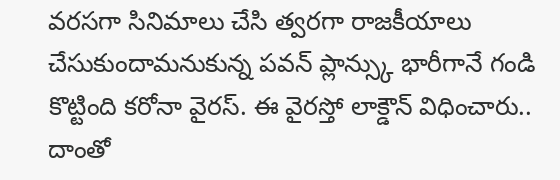వరసగా సినిమాలు చేసి త్వరగా రాజకీయాలు చేసుకుందామనుకున్న పవన్ ప్లాన్స్కు భారీగానే గండి కొట్టింది కరోనా వైరస్. ఈ వైరస్తో లాక్డౌన్ విధించారు.. దాంతో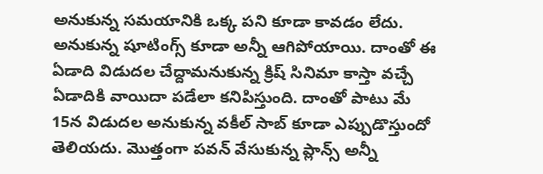అనుకున్న సమయానికి ఒక్క పని కూడా కావడం లేదు. అనుకున్న షూటింగ్స్ కూడా అన్నీ ఆగిపోయాయి. దాంతో ఈ ఏడాది విడుదల చేద్దామనుకున్న క్రిష్ సినిమా కాస్తా వచ్చే ఏడాదికి వాయిదా పడేలా కనిపిస్తుంది. దాంతో పాటు మే 15న విడుదల అనుకున్న వకీల్ సాబ్ కూడా ఎప్పుడొస్తుందో తెలియదు. మొత్తంగా పవన్ వేసుకున్న ప్లాన్స్ అన్నీ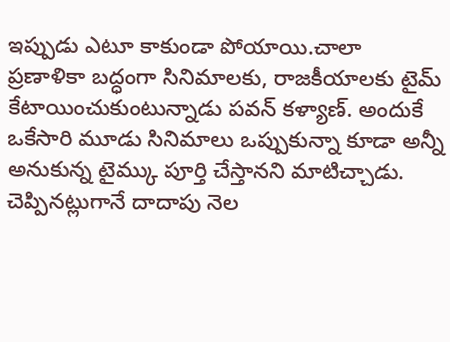ఇప్పుడు ఎటూ కాకుండా పోయాయి.చాలా ప్రణాళికా బద్ధంగా సినిమాలకు, రాజకీయాలకు టైమ్ కేటాయించుకుంటున్నాడు పవన్ కళ్యాణ్. అందుకే ఒకేసారి మూడు సినిమాలు ఒప్పుకున్నా కూడా అన్నీ అనుకున్న టైమ్కు పూర్తి చేస్తానని మాటిచ్చాడు. చెప్పినట్లుగానే దాదాపు నెల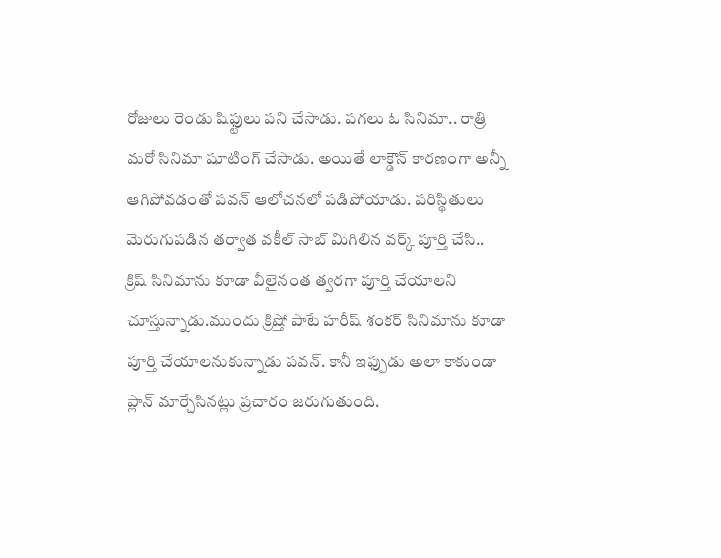రోజులు రెండు షిఫ్టులు పని చేసాడు. పగలు ఓ సినిమా.. రాత్రి మరో సినిమా షూటింగ్ చేసాడు. అయితే లాక్డౌన్ కారణంగా అన్నీ ఆగిపోవడంతో పవన్ ఆలోచనలో పడిపోయాడు. పరిస్థితులు మెరుగుపడిన తర్వాత వకీల్ సాబ్ మిగిలిన వర్క్ పూర్తి చేసి.. క్రిష్ సినిమాను కూడా వీలైనంత త్వరగా పూర్తి చేయాలని చూస్తున్నాడు.ముందు క్రిష్తో పాటే హరీష్ శంకర్ సినిమాను కూడా పూర్తి చేయాలనుకున్నాడు పవన్. కానీ ఇఫ్పుడు అలా కాకుండా ప్లాన్ మార్చేసినట్లు ప్రచారం జరుగుతుంది.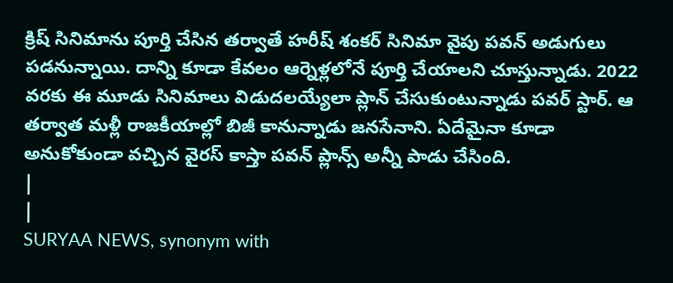క్రిష్ సినిమాను పూర్తి చేసిన తర్వాతే హరీష్ శంకర్ సినిమా వైపు పవన్ అడుగులు పడనున్నాయి. దాన్ని కూడా కేవలం ఆర్నెళ్లలోనే పూర్తి చేయాలని చూస్తున్నాడు. 2022 వరకు ఈ మూడు సినిమాలు విడుదలయ్యేలా ప్లాన్ చేసుకుంటున్నాడు పవర్ స్టార్. ఆ తర్వాత మళ్లీ రాజకీయాల్లో బిజీ కానున్నాడు జనసేనాని. ఏదేమైనా కూడా అనుకోకుండా వచ్చిన వైరస్ కాస్తా పవన్ ప్లాన్స్ అన్నీ పాడు చేసింది.
|
|
SURYAA NEWS, synonym with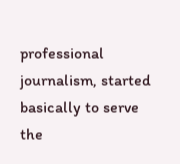professional journalism, started basically to serve the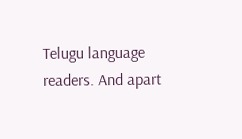Telugu language readers. And apart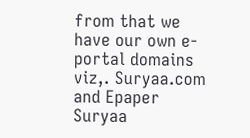from that we have our own e-portal domains viz,. Suryaa.com and Epaper Suryaa